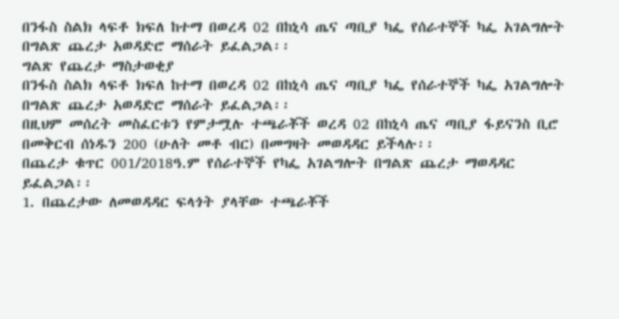በንፋስ ስልክ ላፍቶ ክፍለ ከተማ በወረዳ 02 በከኒሳ ጤና ጣቢያ ካፌ የሰራተኞች ካፌ አገልግሎት በግልጽ ጨረታ አወዳድሮ ማሰራት ይፈልጋል፡፡
ግልጽ የጨረታ ማስታወቂያ
በንፋስ ስልክ ላፍቶ ክፍለ ከተማ በወረዳ 02 በከኒሳ ጤና ጣቢያ ካፌ የሰራተኞች ካፌ አገልግሎት በግልጽ ጨረታ አወዳድሮ ማሰራት ይፈልጋል፡፡
በዚህም መሰረት መስፈርቱን የምታሟሉ ተጫራቾች ወረዳ 02 በከኒሳ ጤና ጣቢያ ፋይናንስ ቢሮ በመቅርብ ሰነዱን 200 (ሁለት መቶ ብር) በመግዛት መወዳዳር ይችላሉ፡፡
በጨረታ ቁጥር 001/2018ዓ.ም የሰራተኞች የካፌ አገልግሎት በግልጽ ጨረታ ማወዳዳር ይፈልጋል፡፡
1. በጨረታው ለመወዳዳር ፍላጎት ያላቸው ተጫራቾች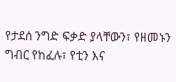የታደሰ ንግድ ፍቃድ ያላቸውን፣ የዘመኑን ግብር የከፈሉ፣ የቲን እና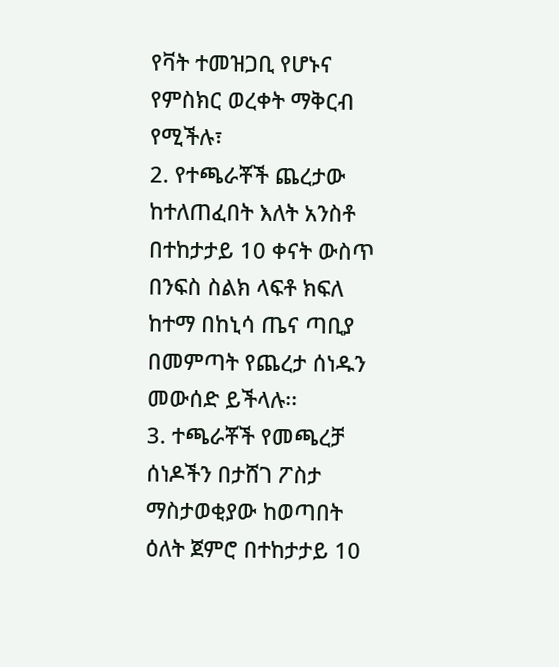የቫት ተመዝጋቢ የሆኑና የምስክር ወረቀት ማቅርብ የሚችሉ፣
2. የተጫራቾች ጨረታው ከተለጠፈበት እለት አንስቶ በተከታታይ 10 ቀናት ውስጥ በንፍስ ስልክ ላፍቶ ክፍለ ከተማ በከኒሳ ጤና ጣቢያ በመምጣት የጨረታ ሰነዱን መውሰድ ይችላሉ፡፡
3. ተጫራቾች የመጫረቻ ሰነዶችን በታሸገ ፖስታ ማስታወቂያው ከወጣበት ዕለት ጀምሮ በተከታታይ 10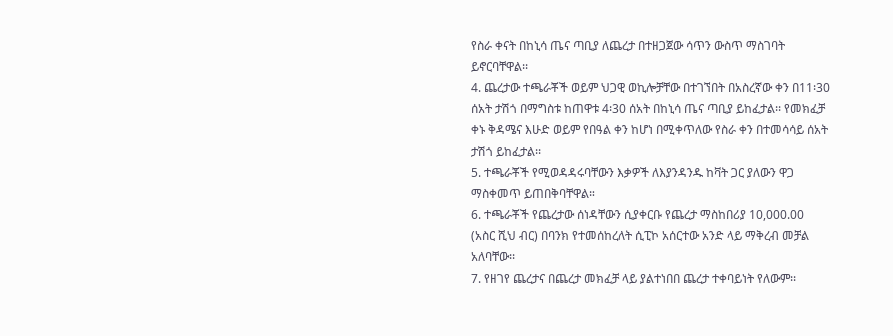የስራ ቀናት በከኒሳ ጤና ጣቢያ ለጨረታ በተዘጋጀው ሳጥን ውስጥ ማስገባት ይኖርባቸዋል፡፡
4. ጨረታው ተጫራቾች ወይም ህጋዊ ወኪሎቻቸው በተገኘበት በአስረኛው ቀን በ11፡30 ሰአት ታሽጎ በማግስቱ ከጠዋቱ 4፡30 ሰአት በከኒሳ ጤና ጣቢያ ይከፈታል፡፡ የመክፈቻ ቀኑ ቅዳሜና እሁድ ወይም የበዓል ቀን ከሆነ በሚቀጥለው የስራ ቀን በተመሳሳይ ሰአት ታሽጎ ይከፈታል፡፡
5. ተጫራቾች የሚወዳዳሩባቸውን እቃዎች ለእያንዳንዱ ከቫት ጋር ያለውን ዋጋ ማስቀመጥ ይጠበቅባቸዋል።
6. ተጫራቾች የጨረታው ሰነዳቸውን ሲያቀርቡ የጨረታ ማስከበሪያ 10,000.00 (አስር ሺህ ብር) በባንክ የተመሰከረለት ሲፒኮ አሰርተው አንድ ላይ ማቅረብ መቻል አለባቸው፡፡
7. የዘገየ ጨረታና በጨረታ መክፈቻ ላይ ያልተነበበ ጨረታ ተቀባይነት የለውም፡፡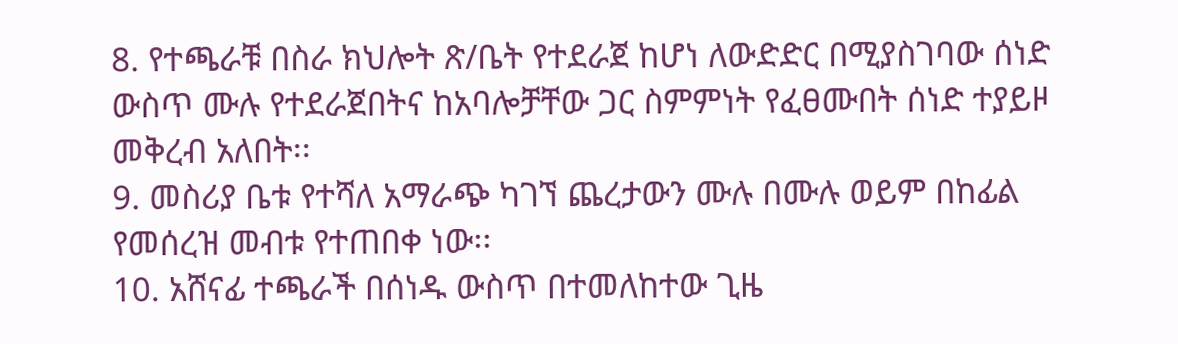8. የተጫራቹ በስራ ክህሎት ጽ/ቤት የተደራጀ ከሆነ ለውድድር በሚያስገባው ሰነድ ውስጥ ሙሉ የተደራጀበትና ከአባሎቻቸው ጋር ስምምነት የፈፀሙበት ሰነድ ተያይዞ መቅረብ አለበት፡፡
9. መስሪያ ቤቱ የተሻለ አማራጭ ካገኘ ጨረታውን ሙሉ በሙሉ ወይም በከፊል የመሰረዝ መብቱ የተጠበቀ ነው፡፡
10. አሸናፊ ተጫራች በሰነዱ ውስጥ በተመለከተው ጊዜ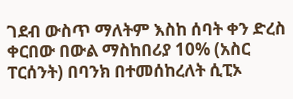ገደብ ውስጥ ማለትም እስከ ሰባት ቀን ድረስ ቀርበው በውል ማስከበሪያ 10% (አስር ፐርሰንት) በባንክ በተመሰከረለት ሲፒኦ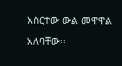አስርተው ውል መዋዋል አለባቸው፡፡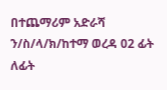በተጨማሪም አድራሻ ን/ስ/ላ/ክ/ከተማ ወረዳ 02 ፊት ለፊት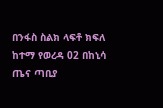በንፋስ ስልክ ላፍቶ ክፍለ ከተማ የወረዳ 02 በከኒሳ ጤና ጣቢያ